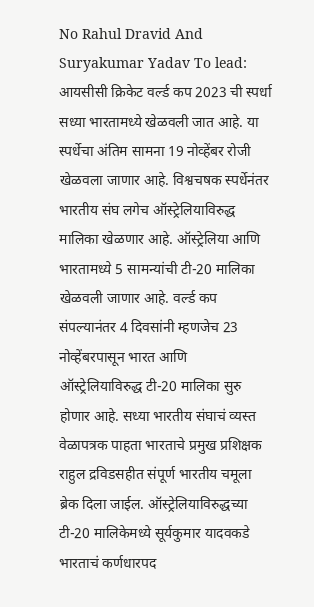No Rahul Dravid And Suryakumar Yadav To lead: आयसीसी क्रिकेट वर्ल्ड कप 2023 ची स्पर्धा सध्या भारतामध्ये खेळवली जात आहे. या स्पर्धेचा अंतिम सामना 19 नोव्हेंबर रोजी खेळवला जाणार आहे. विश्वचषक स्पर्धेनंतर भारतीय संघ लगेच ऑस्ट्रेलियाविरुद्ध मालिका खेळणार आहे. ऑस्ट्रेलिया आणि भारतामध्ये 5 सामन्यांची टी-20 मालिका खेळवली जाणार आहे. वर्ल्ड कप संपल्यानंतर 4 दिवसांनी म्हणजेच 23 नोव्हेंबरपासून भारत आणि ऑस्ट्रेलियाविरुद्ध टी-20 मालिका सुरु होणार आहे. सध्या भारतीय संघाचं व्यस्त वेळापत्रक पाहता भारताचे प्रमुख प्रशिक्षक राहुल द्रविडसहीत संपूर्ण भारतीय चमूला ब्रेक दिला जाईल. ऑस्ट्रेलियाविरुद्धच्या टी-20 मालिकेमध्ये सूर्यकुमार यादवकडे भारताचं कर्णधारपद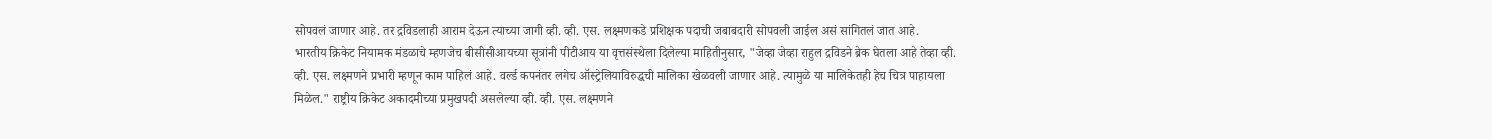सोपवलं जाणार आहे. तर द्रविडलाही आराम देऊन त्याच्या जागी व्ही. व्ही. एस. लक्ष्मणकडे प्रशिक्षक पदाची जबाबदारी सोपवली जाईल असं सांगितलं जात आहे.
भारतीय क्रिकेट नियामक मंडळाचे म्हणजेच बीसीसीआयच्या सूत्रांनी पीटीआय या वृत्तसंस्थेला दिलेल्या माहितीनुसार, "जेव्हा जेव्हा राहुल द्रविडने ब्रेक घेतला आहे तेव्हा व्ही. व्ही. एस. लक्ष्मणने प्रभारी म्हणून काम पाहिलं आहे. वर्ल्ड कपनंतर लगेच ऑस्ट्रेलियाविरुद्धची मालिका खेळवली जाणार आहे. त्यामुळे या मालिकेतही हेच चित्र पाहायला मिळेल." राष्ट्रीय क्रिकेट अकादमीच्या प्रमुखपदी असलेल्या व्ही. व्ही. एस. लक्ष्मणने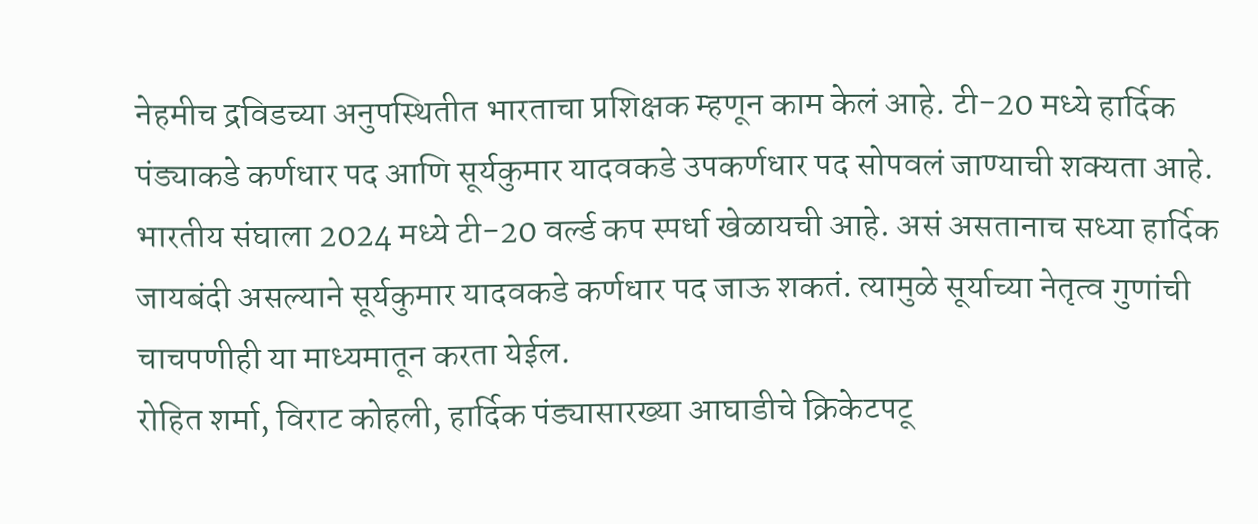नेहमीच द्रविडच्या अनुपस्थितीत भारताचा प्रशिक्षक म्हणून काम केलं आहे. टी-20 मध्ये हार्दिक पंड्याकडे कर्णधार पद आणि सूर्यकुमार यादवकडे उपकर्णधार पद सोपवलं जाण्याची शक्यता आहे. भारतीय संघाला 2024 मध्ये टी-20 वर्ल्ड कप स्पर्धा खेळायची आहे. असं असतानाच सध्या हार्दिक जायबंदी असल्याने सूर्यकुमार यादवकडे कर्णधार पद जाऊ शकतं. त्यामुळे सूर्याच्या नेतृत्व गुणांची चाचपणीही या माध्यमातून करता येईल.
रोहित शर्मा, विराट कोहली, हार्दिक पंड्यासारख्या आघाडीचे क्रिकेटपटू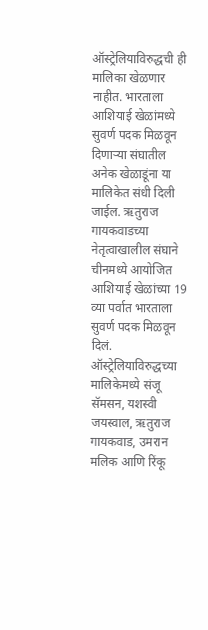ऑस्ट्रेलियाविरुद्धची ही मालिका खेळणार नाहीत. भारताला आशियाई खेळांमध्ये सुवर्ण पदक मिळवून दिणाऱ्या संघातील अनेक खेळाडूंना या मालिकेत संधी दिली जाईल. ऋतुराज गायकवाडच्या नेतृत्वाखालील संघाने चीनमध्ये आयोजित आशियाई खेळांच्या 19 व्या पर्वात भारताला सुवर्ण पदक मिळवून दिलं. ऑस्ट्रेलियाविरुद्धच्या मालिकेमध्ये संजू सॅमसन, यशस्वी जयस्वाल, ऋतुराज गायकवाड, उमरान मलिक आणि रिंकू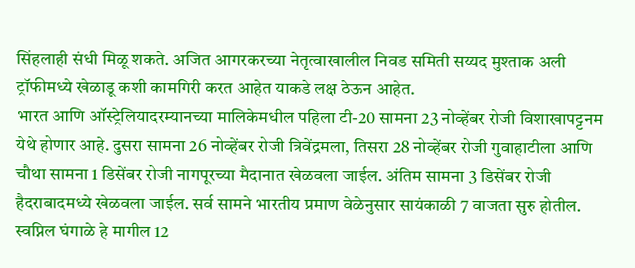सिंहलाही संधी मिळू शकते. अजित आगरकरच्या नेतृत्वाखालील निवड समिती सय्यद मुश्ताक अली ट्रॉफीमध्ये खेळाडू कशी कामगिरी करत आहेत याकडे लक्ष ठेऊन आहेत.
भारत आणि ऑस्ट्रेलियादरम्यानच्या मालिकेमधील पहिला टी-20 सामना 23 नोव्हेंबर रोजी विशाखापट्टनम येथे होणार आहे. दुसरा सामना 26 नोव्हेंबर रोजी त्रिवेंद्रमला, तिसरा 28 नोव्हेंबर रोजी गुवाहाटीला आणि चौथा सामना 1 डिसेंबर रोजी नागपूरच्या मैदानात खेळवला जाईल. अंतिम सामना 3 डिसेंबर रोजी हैदराबादमध्ये खेळवला जाईल. सर्व सामने भारतीय प्रमाण वेळेनुसार सायंकाळी 7 वाजता सुरु होतील.
स्वप्निल घंगाळे हे मागील 12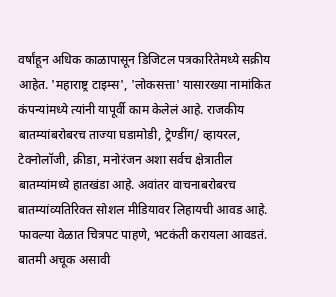वर्षांहून अधिक काळापासून डिजिटल पत्रकारितेमध्ये सक्रीय आहेत. 'महाराष्ट्र टाइम्स', 'लोकसत्ता' यासारख्या नामांकित कंपन्यांमध्ये त्यांनी यापूर्वी काम केलेलं आहे. राजकीय बातम्यांबरोबरच ताज्या घडामोडी, ट्रेण्डींग/ व्हायरल, टेक्नोलॉजी, क्रीडा, मनोरंजन अशा सर्वच क्षेत्रातील बातम्यांमध्ये हातखंडा आहे. अवांतर वाचनाबरोबरच बातम्यांव्यतिरिक्त सोशल मीडियावर लिहायची आवड आहे. फावल्या वेळात चित्रपट पाहणे, भटकंती करायला आवडतं. बातमी अचूक असावी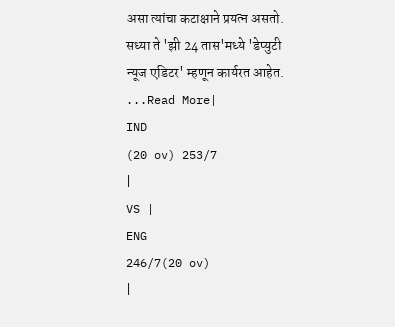असा त्यांचा कटाक्षाने प्रयत्न असतो. सध्या ते 'झी 24 तास'मध्ये 'डेप्युटी न्यूज एडिटर' म्हणून कार्यरत आहेत.
...Read More|
IND
(20 ov) 253/7
|
VS |
ENG
246/7(20 ov)
|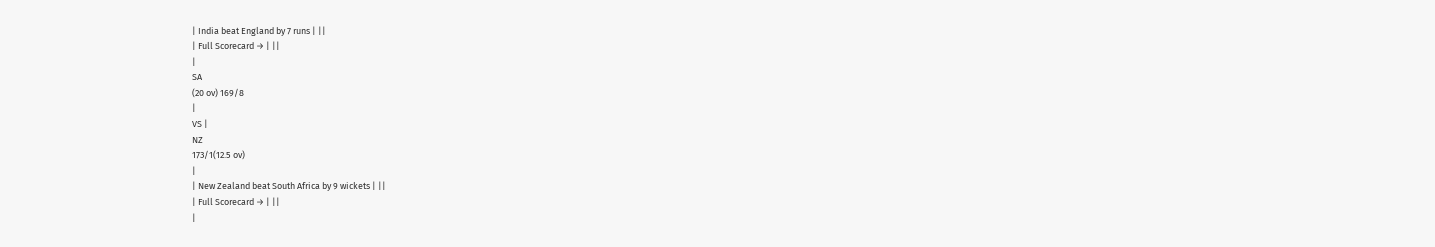| India beat England by 7 runs | ||
| Full Scorecard → | ||
|
SA
(20 ov) 169/8
|
VS |
NZ
173/1(12.5 ov)
|
| New Zealand beat South Africa by 9 wickets | ||
| Full Scorecard → | ||
|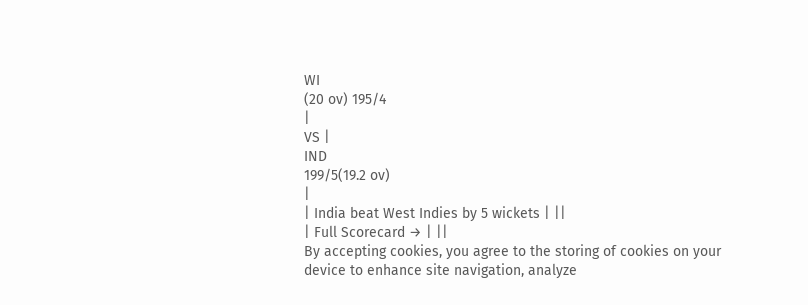WI
(20 ov) 195/4
|
VS |
IND
199/5(19.2 ov)
|
| India beat West Indies by 5 wickets | ||
| Full Scorecard → | ||
By accepting cookies, you agree to the storing of cookies on your device to enhance site navigation, analyze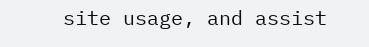site usage, and assist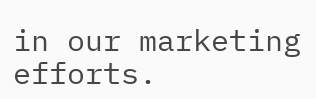in our marketing efforts.